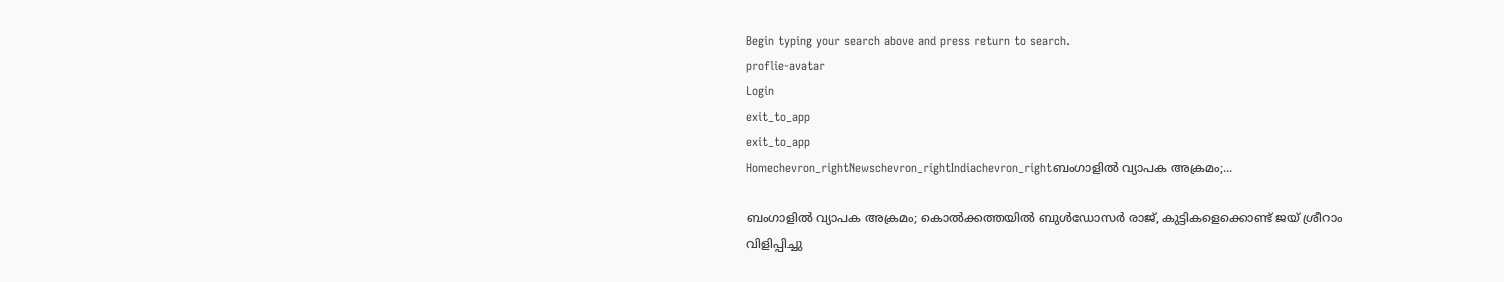Begin typing your search above and press return to search.
proflie-avatar
Login
exit_to_app
exit_to_app
Homechevron_rightNewschevron_rightIndiachevron_rightബംഗാളിൽ വ്യാപക അക്രമം;...

ബംഗാളിൽ വ്യാപക അക്രമം; കൊൽക്കത്തയിൽ ബുൾഡോസർ രാജ്, കുട്ടികളെക്കൊണ്ട് ജയ് ശ്രീറാം വിളിപ്പിച്ചു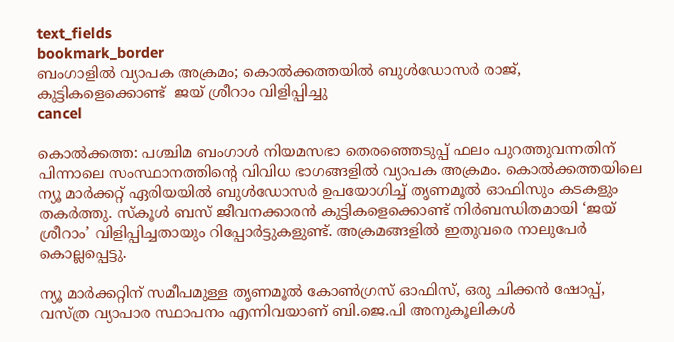text_fields
bookmark_border
ബംഗാളിൽ വ്യാപക അക്രമം; കൊൽക്കത്തയിൽ ബുൾഡോസർ രാജ്, കുട്ടികളെക്കൊണ്ട്  ജയ് ശ്രീറാം വിളിപ്പിച്ചു
cancel

കൊൽക്കത്ത: പശ്ചിമ ബംഗാൾ നിയമസഭാ തെരഞ്ഞെടുപ്പ് ഫലം പുറത്തുവന്നതിന് പിന്നാലെ സംസ്ഥാനത്തിന്റെ വിവിധ ഭാഗങ്ങളിൽ വ്യാപക അക്രമം. കൊൽക്കത്തയിലെ ന്യൂ മാർക്കറ്റ് ഏരിയയിൽ ബുൾഡോസർ ഉപയോഗിച്ച് തൃണമൂൽ ഓഫിസും കടകളും തകർത്തു. സ്കൂൾ ബസ് ജീവനക്കാരൻ കുട്ടികളെക്കൊണ്ട് നിർബന്ധിതമായി ‘ജയ് ശ്രീറാം’ വിളിപ്പിച്ചതായും റിപ്പോർട്ടുകളുണ്ട്. അക്രമങ്ങളിൽ ഇതുവരെ നാലുപേർ കൊല്ലപ്പെട്ടു.

ന്യൂ മാർക്കറ്റിന് സമീപമുള്ള തൃണമൂൽ കോൺഗ്രസ് ഓഫിസ്, ഒരു ചിക്കൻ ഷോപ്പ്, വസ്ത്ര വ്യാപാര സ്ഥാപനം എന്നിവയാണ് ബി.ജെ.പി അനുകൂലികൾ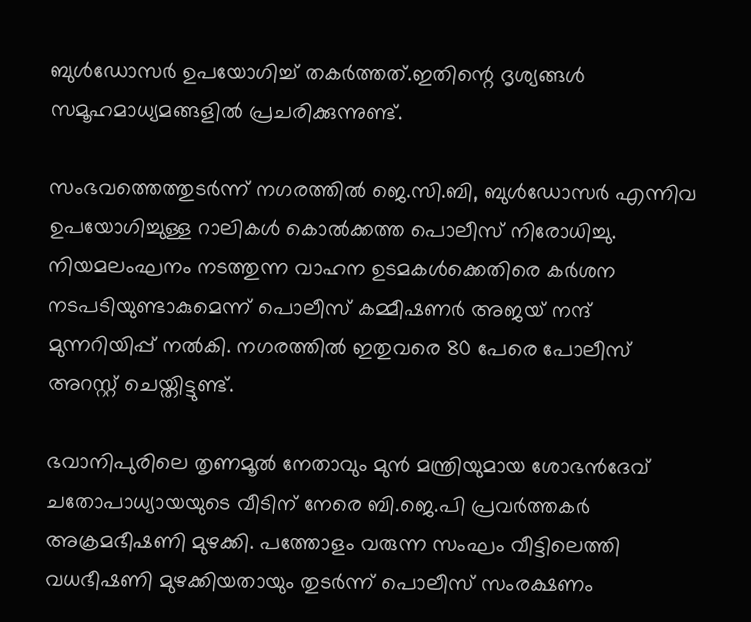ബുൾഡോസർ ഉപയോഗിച്ച് തകർത്തത്.ഇതിന്റെ ദൃശ്യങ്ങൾ സമൂഹമാധ്യമങ്ങളിൽ പ്രചരിക്കുന്നുണ്ട്.

സംഭവത്തെത്തുടർന്ന് നഗരത്തിൽ ജെ.സി.ബി, ബുൾഡോസർ എന്നിവ ഉപയോഗിച്ചുള്ള റാലികൾ കൊൽക്കത്ത പൊലീസ് നിരോധിച്ചു. നിയമലംഘനം നടത്തുന്ന വാഹന ഉടമകൾക്കെതിരെ കർശന നടപടിയുണ്ടാകുമെന്ന് പൊലീസ് കമ്മീഷണർ അജയ് നന്ദ് മുന്നറിയിപ്പ് നൽകി. നഗരത്തിൽ ഇതുവരെ 80 പേരെ പോലീസ് അറസ്റ്റ് ചെയ്തിട്ടുണ്ട്.

ഭവാനിപുരിലെ തൃണമൂൽ നേതാവും മുൻ മന്ത്രിയുമായ ശോഭൻദേവ് ചതോപാധ്യായയുടെ വീടിന് നേരെ ബി.ജെ.പി പ്രവർത്തകർ അക്രമഭീഷണി മുഴക്കി. പത്തോളം വരുന്ന സംഘം വീട്ടിലെത്തി വധഭീഷണി മുഴക്കിയതായും തുടർന്ന് പൊലീസ് സംരക്ഷണം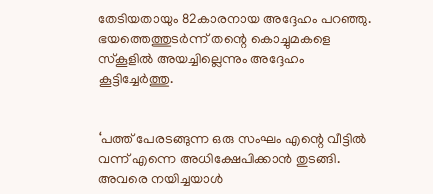തേടിയതായും 82കാരനായ അദ്ദേഹം പറഞ്ഞു. ഭയത്തെത്തുടർന്ന് തന്റെ കൊച്ചുമകളെ സ്കൂളിൽ അയച്ചില്ലെന്നും അദ്ദേഹം കൂട്ടിച്ചേർത്തു.


‘പത്ത് പേരടങ്ങുന്ന ഒരു സംഘം എന്റെ വീട്ടിൽ വന്ന് എന്നെ അധിക്ഷേപിക്കാൻ തുടങ്ങി. അവരെ നയിച്ചയാൾ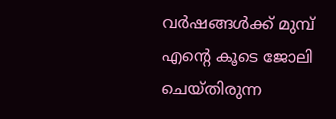വർഷങ്ങൾക്ക് മുമ്പ് എന്റെ കൂടെ ജോലി ചെയ്തിരുന്ന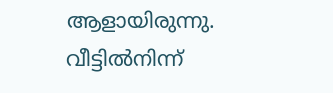ആളായിരുന്നു. വീട്ടിൽനിന്ന്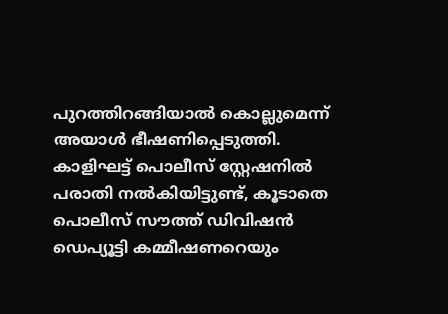പുറത്തിറങ്ങിയാൽ കൊല്ലുമെന്ന് അയാൾ ഭീഷണിപ്പെടുത്തി. കാളിഘട്ട് പൊലീസ് സ്റ്റേഷനിൽ പരാതി നൽകിയിട്ടുണ്ട്, കൂടാതെ പൊലീസ് സൗത്ത് ഡിവിഷൻ ഡെപ്യൂട്ടി കമ്മീഷണറെയും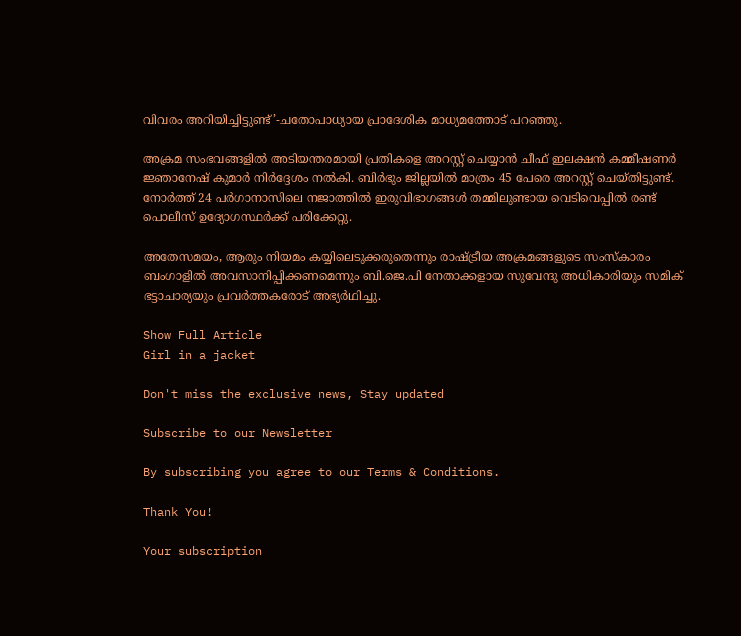വിവരം അറിയിച്ചിട്ടുണ്ട്’-ചതോപാധ്യായ പ്രാദേശിക മാധ്യമത്തോട് പറഞ്ഞു.

അക്രമ സംഭവങ്ങളിൽ അടിയന്തരമായി പ്രതികളെ അറസ്റ്റ് ചെയ്യാൻ ചീഫ് ഇലക്ഷൻ കമ്മീഷണർ ജ്ഞാനേഷ് കുമാർ നിർദ്ദേശം നൽകി. ബിർഭും ജില്ലയിൽ മാത്രം 45 പേരെ അറസ്റ്റ് ചെയ്തിട്ടുണ്ട്. നോർത്ത് 24 പർഗാനാസിലെ നജാത്തിൽ ഇരുവിഭാഗങ്ങൾ തമ്മിലുണ്ടായ വെടിവെപ്പിൽ രണ്ട് പൊലീസ് ഉദ്യോഗസ്ഥർക്ക് പരിക്കേറ്റു.

അതേസമയം, ആരും നിയമം കയ്യിലെടുക്കരുതെന്നും രാഷ്ട്രീയ അക്രമങ്ങളുടെ സംസ്കാരം ബംഗാളിൽ അവസാനിപ്പിക്കണമെന്നും ബി.ജെ.പി നേതാക്കളായ സുവേന്ദു അധികാരിയും സമിക് ഭട്ടാചാര്യയും പ്രവർത്തകരോട് അഭ്യർഥിച്ചു.

Show Full Article
Girl in a jacket

Don't miss the exclusive news, Stay updated

Subscribe to our Newsletter

By subscribing you agree to our Terms & Conditions.

Thank You!

Your subscription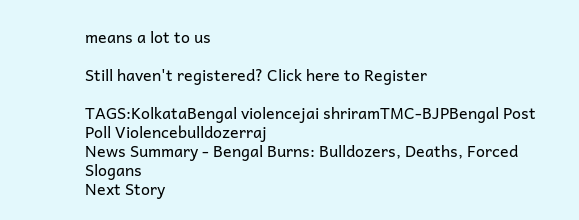means a lot to us

Still haven't registered? Click here to Register

TAGS:KolkataBengal violencejai shriramTMC-BJPBengal Post Poll Violencebulldozerraj
News Summary - Bengal Burns: Bulldozers, Deaths, Forced Slogans
Next Story